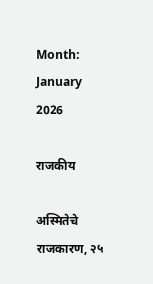Month: January 2026

राजकीय

अस्मितेचे राजकारण, २५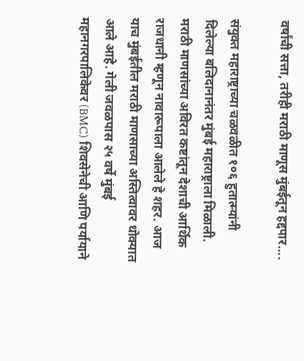वर्षांची सत्ता, तरीही मराठी माणूस मुंबईतून हद्दपार….

संयुक्त महाराष्ट्राच्या चळवळीत १०६ हुतात्म्यांनी दिलेल्या बलिदानानंतर मुंबई महाराष्ट्राला मिळाली. मराठी माणसांच्या अविरत कष्टांतून देशाची आर्थिक राजधानी म्हणून नावारूपाला आलेले हे शहर. आज याच मुंबईतील मराठी माणसाच्या अस्तित्वावर धोक्यात आले आहे. गेली जवळपास २५ वर्षे मुंबई महानगरपालिकेवर (BMC) शिवसेनेची आणि पर्यायाने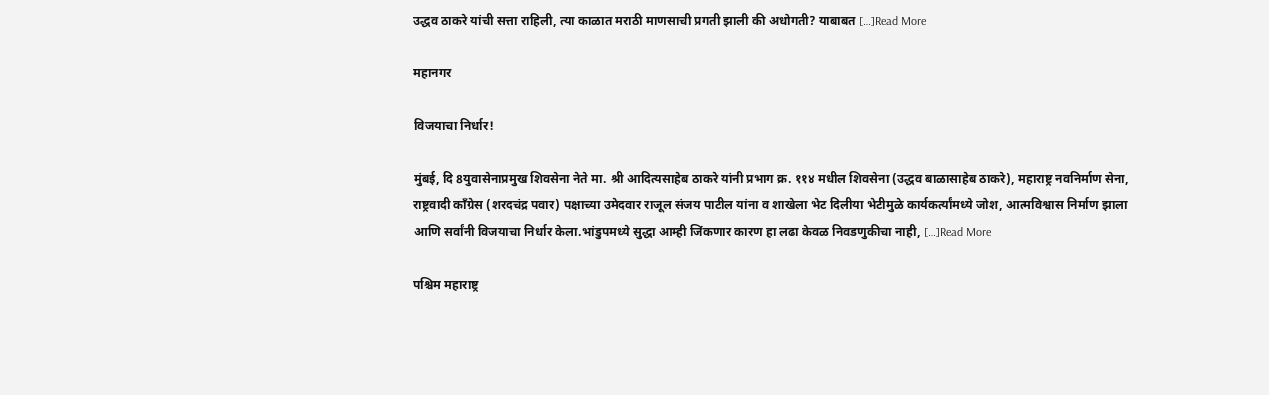उद्धव ठाकरे यांची सत्ता राहिली, त्या काळात मराठी माणसाची प्रगती झाली की अधोगती? याबाबत […]Read More

महानगर

विजयाचा निर्धार!

मुंबई, दि 8युवासेनाप्रमुख शिवसेना नेते मा. श्री आदित्यसाहेब ठाकरे यांनी प्रभाग क्र. ११४ मधील शिवसेना (उद्धव बाळासाहेब ठाकरे), महाराष्ट्र नवनिर्माण सेना, राष्ट्रवादी काँग्रेस (शरदचंद्र पवार) पक्षाच्या उमेदवार राजूल संजय पाटील यांना व शाखेला भेट दिलीया भेटीमुळे कार्यकर्त्यांमध्ये जोश, आत्मविश्वास निर्माण झाला आणि सर्वांनी विजयाचा निर्धार केला.भांडुपमध्ये सुद्धा आम्ही जिंकणार कारण हा लढा केवळ निवडणुकीचा नाही, […]Read More

पश्चिम महाराष्ट्र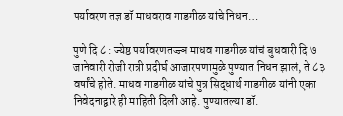पर्यावरण तज्ञ डॉ माधवराव गाडगीळ यांचे निधन…

पुणे दि ८ : ज्येष्ठ पर्यावरणतज्ज्ञ माधव गाडगीळ यांचं बुधवारी दि ७ जानेवारी रोजी रात्री प्रदीर्घ आजारपणामुळे पुण्यात निधन झालं, ते ८३ वर्षांचे होते. माधव गाडगीळ यांचे पुत्र सिद्धार्थ गाडगीळ यांनी एका निवेदनाद्वारे ही माहिती दिली आहे. पुण्यातल्या डॉ.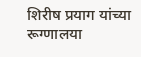शिरीष प्रयाग यांच्या रूग्णालया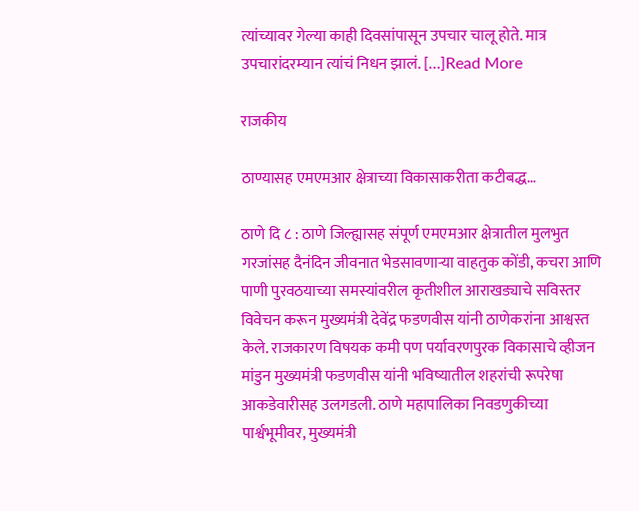त्यांच्यावर गेल्या काही दिवसांपासून उपचार चालू होते. मात्र उपचारांदरम्यान त्यांचं निधन झालं. […]Read More

राजकीय

ठाण्यासह एमएमआर क्षेत्राच्या विकासाकरीता कटीबद्ध…

ठाणे दि ८ : ठाणे जिल्ह्यासह संपूर्ण एमएमआर क्षेत्रातील मुलभुत गरजांसह दैनंदिन जीवनात भेडसावणाऱ्या वाहतुक कोंडी, कचरा आणि पाणी पुरवठयाच्या समस्यांवरील कृतीशील आराखड्याचे सविस्तर विवेचन करून मुख्यमंत्री देवेंद्र फडणवीस यांनी ठाणेकरांना आश्वस्त केले. राजकारण विषयक कमी पण पर्यावरणपुरक विकासाचे व्हीजन मांडुन मुख्यमंत्री फडणवीस यांनी भविष्यातील शहरांची रूपरेषा आकडेवारीसह उलगडली. ठाणे महापालिका निवडणुकीच्या पार्श्वभूमीवर, मुख्यमंत्री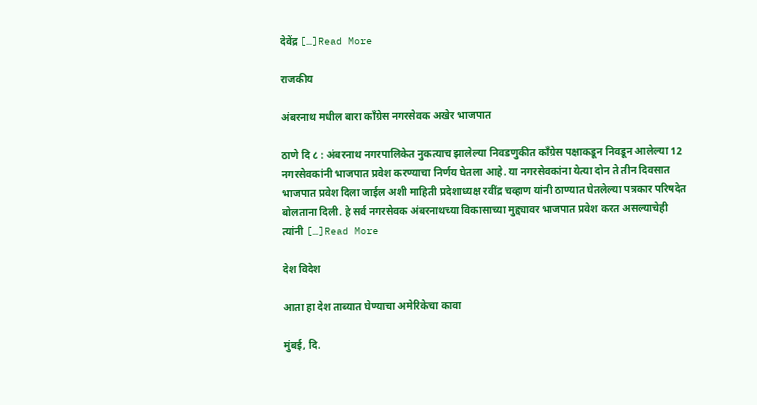देवेंद्र […]Read More

राजकीय

अंबरनाथ मधील बारा काँग्रेस नगरसेवक अखेर भाजपात

ठाणे दि ८ : अंबरनाथ नगरपालिकेत नुकत्याच झालेल्या निवडणुकीत काँग्रेस पक्षाकडून निवडून आलेल्या 12 नगरसेवकांनी भाजपात प्रवेश करण्याचा निर्णय घेतला आहे. या नगरसेवकांना येत्या दोन ते तीन दिवसात भाजपात प्रवेश दिला जाईल अशी माहिती प्रदेशाध्यक्ष रवींद्र चव्हाण यांनी ठाण्यात घेतलेल्या पत्रकार परिषदेत बोलताना दिली. हे सर्व नगरसेवक अंबरनाथच्या विकासाच्या मुद्द्यावर भाजपात प्रवेश करत असल्याचेही त्यांनी […]Read More

देश विदेश

आता हा देश ताब्यात घेण्याचा अमेरिकेचा कावा

मुंबई, दि.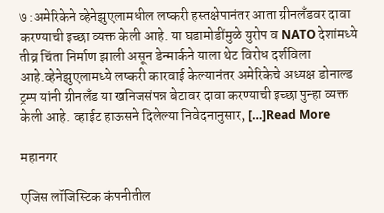७ :अमेरिकेने व्हेनेझुएलामधील लष्करी हस्तक्षेपानंतर आता ग्रीनलँडवर दावा करण्याची इच्छा व्यक्त केली आहे. या घडामोडींमुळे युरोप व NATO देशांमध्ये तीव्र चिंता निर्माण झाली असून डेन्मार्कने याला थेट विरोध दर्शविला आहे.व्हेनेझुएलामध्ये लष्करी कारवाई केल्यानंतर अमेरिकेचे अध्यक्ष डोनाल्ड ट्रम्प यांनी ग्रीनलँड या खनिजसंपन्न बेटावर दावा करण्याची इच्छा पुन्हा व्यक्त केली आहे. व्हाईट हाऊसने दिलेल्या निवेदनानुसार, […]Read More

महानगर

एजिस लॉजिस्टिक कंपनीतील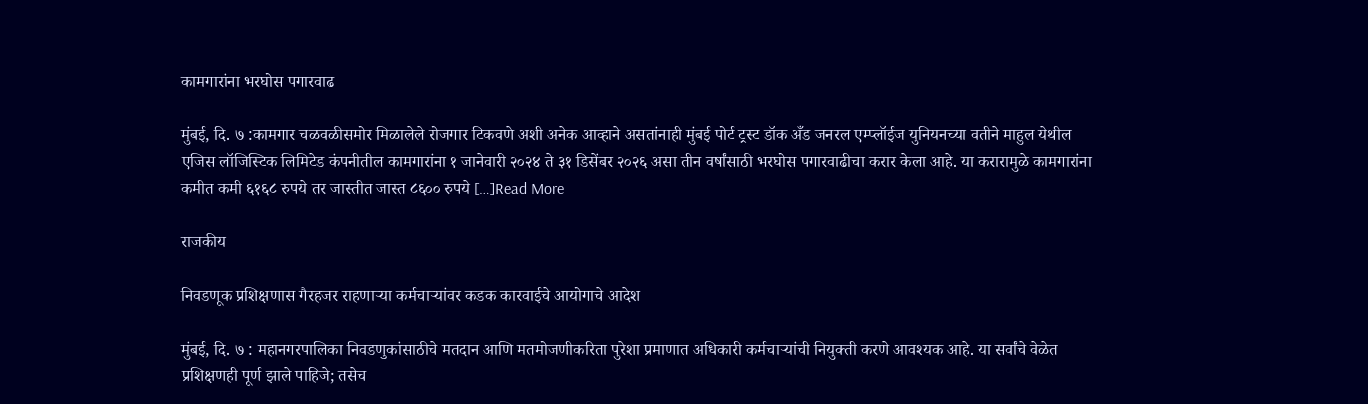कामगारांना भरघोस पगारवाढ

मुंबई, दि. ७ :कामगार चळवळीसमोर मिळालेले रोजगार टिकवणे अशी अनेक आव्हाने असतांनाही मुंबई पोर्ट ट्रस्ट डॉक अँड जनरल एम्प्लॉईज युनियनच्या वतीने माहुल येथील एजिस लॉजिस्टिक लिमिटेड कंपनीतील कामगारांना १ जानेवारी २०२४ ते ३१ डिसेंबर २०२६ असा तीन वर्षांसाठी भरघोस पगारवाढीचा करार केला आहे. या करारामुळे कामगारांना कमीत कमी ६१६८ रुपये तर जास्तीत जास्त ८६०० रुपये […]Read More

राजकीय

निवडणूक प्रशिक्षणास गैरहजर राहणाऱ्या कर्मचाऱ्यांवर कडक कारवाईचे आयोगाचे आदेश

मुंबई, दि. ७ : महानगरपालिका निवडणुकांसाठीचे मतदान आणि मतमोजणीकरिता पुरेशा प्रमाणात अधिकारी कर्मचाऱ्यांची नियुक्ती करणे आवश्यक आहे. या सर्वांचे वेळेत प्रशिक्षणही पूर्ण झाले पाहिजे; तसेच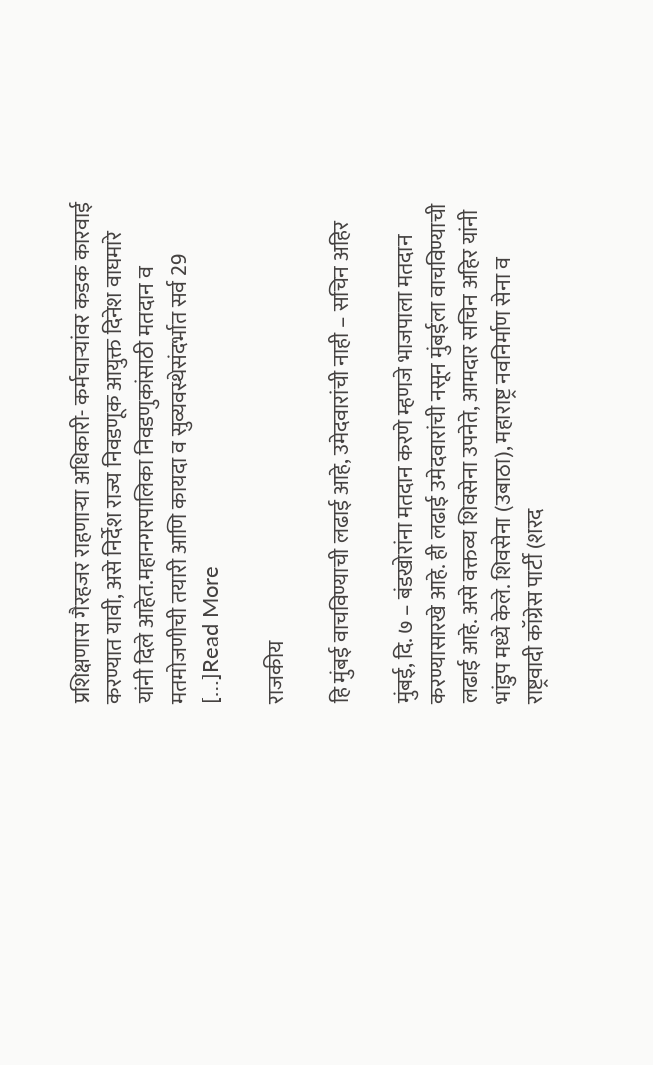प्रशिक्षणास गैरहजर राहणाऱ्या अधिकारी- कर्मचाऱ्यांवर कडक कारवाई करण्यात यावी, असे निर्देश राज्य निवडणूक आयुक्त दिनेश वाघमारे यांनी दिले आहेत.महानगरपालिका निवडणुकांसाठी मतदान व मतमोजणीची तयारी आणि कायदा व सुव्यवस्थेसंदर्भात सर्व 29 […]Read More

राजकीय

हि मुंबई वाचविण्याची लढाई आहे, उमेदवारांची नाही – सचिन अहिर

मुंबई, दि. ७ – बंडखोरांना मतदान करणे म्हणजे भाजपाला मतदान करण्यासारखे आहे. ही लढाई उमेदवारांची नसून मुंबईला वाचविण्याची लढाई आहे. असे वक्तव्य शिवसेना उपनेते, आमदार सचिन अहिर यांनी भांडुप मध्ये केले. शिवसेना (उबाठा), महाराष्ट्र नवनिर्माण सेना व राष्ट्रवादी कॉग्रेस पार्टी (शरद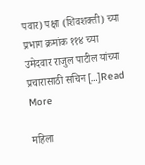पवार) पक्षा (शिवशक्ती) च्या प्रभाग क्रमांक ११४ च्या उमेदवार राजुल पाटील यांच्या प्रचारासाठी सचिन […]Read More

महिला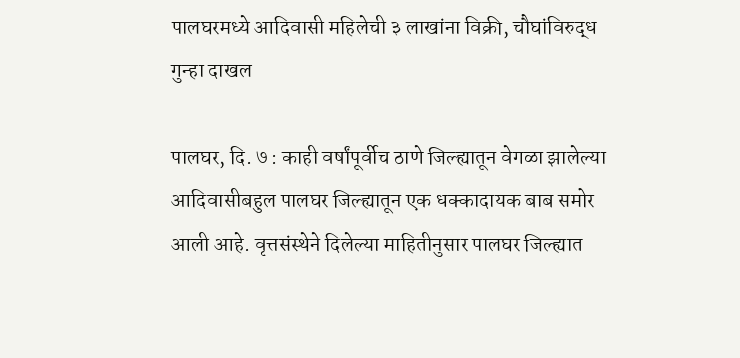पालघरमध्ये आदिवासी महिलेची ३ लाखांना विक्री, चौघांविरुद्ध गुन्हा दाखल

पालघर, दि. ७ : काही वर्षांपूर्वीच ठाणे जिल्ह्यातून वेगळा झालेल्या आदिवासीबहुल पालघर जिल्ह्यातून एक धक्कादायक बाब समोर आली आहे. वृत्तसंस्थेने दिलेल्या माहितीनुसार पालघर जिल्ह्यात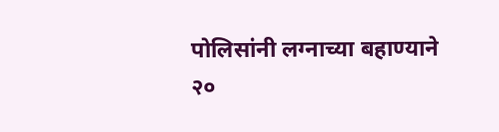पोलिसांनी लग्नाच्या बहाण्याने २०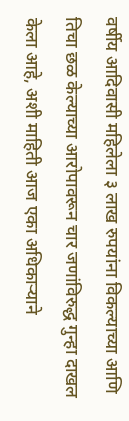वर्षीय आदिवासी महिलेला ३ लाख रुपयांना विकल्याच्या आणि तिचा छळ केल्याच्या आरोपावरून चार जणांविरुद्ध गुन्हा दाखल केला आहे, अशी माहिती आज एका अधिकाऱ्याने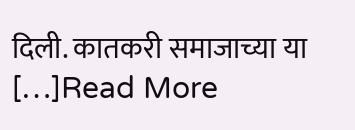दिली. कातकरी समाजाच्या या […]Read More